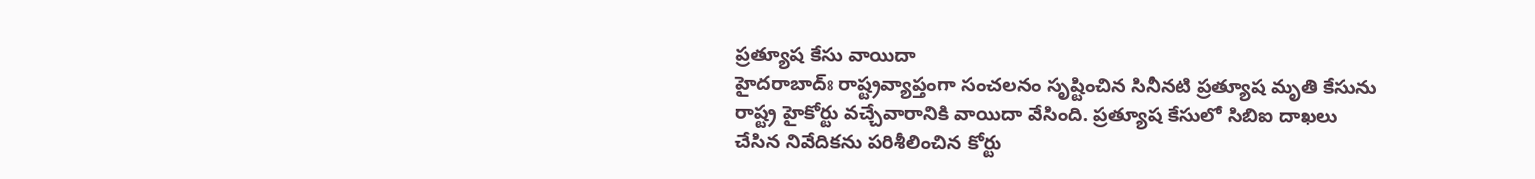ప్రత్యూష కేసు వాయిదా
హైదరాబాద్ః రాష్ట్రవ్యాప్తంగా సంచలనం సృష్టించిన సినీనటి ప్రత్యూష మృతి కేసును రాష్ట్ర హైకోర్టు వచ్చేవారానికి వాయిదా వేసింది. ప్రత్యూష కేసులో సిబిఐ దాఖలు చేసిన నివేదికను పరిశీలించిన కోర్టు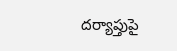దర్యాప్తుపై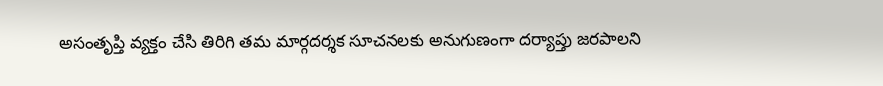అసంతృప్తి వ్యక్తం చేసి తిరిగి తమ మార్గదర్శక సూచనలకు అనుగుణంగా దర్యాప్తు జరపాలని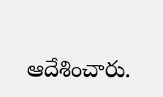ఆదేశించారు.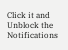Click it and Unblock the Notifications